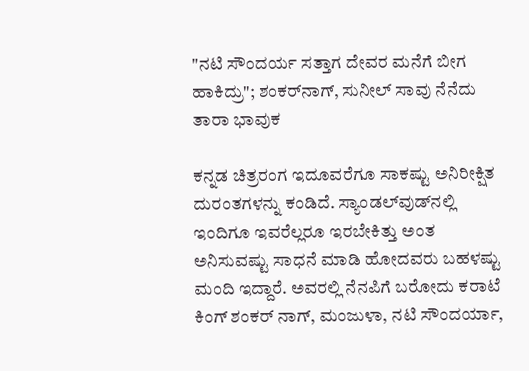"ನಟಿ ಸೌಂದರ್ಯ ಸತ್ತಾಗ ದೇವರ ಮನೆಗೆ ಬೀಗ ಹಾಕಿದ್ರು"; ಶಂಕರ್‌ನಾಗ್, ಸುನೀಲ್ ಸಾವು ನೆನೆದು ತಾರಾ ಭಾವುಕ

ಕನ್ನಡ ಚಿತ್ರರಂಗ ಇದೂವರೆಗೂ ಸಾಕಷ್ಟು ಅನಿರೀಕ್ಷಿತ ದುರಂತಗಳನ್ನು ಕಂಡಿದೆ. ಸ್ಯಾಂಡಲ್‌ವುಡ್‌ನಲ್ಲಿ ಇಂದಿಗೂ ಇವರೆಲ್ಲರೂ ಇರಬೇಕಿತ್ತು ಅಂತ ಅನಿಸುವಷ್ಟು ಸಾಧನೆ ಮಾಡಿ ಹೋದವರು ಬಹಳಷ್ಟು ಮಂದಿ ಇದ್ದಾರೆ. ಅವರಲ್ಲಿ ನೆನಪಿಗೆ ಬರೋದು ಕರಾಟೆ ಕಿಂಗ್ ಶಂಕರ್ ನಾಗ್, ಮಂಜುಳಾ, ನಟಿ ಸೌಂದರ್ಯಾ,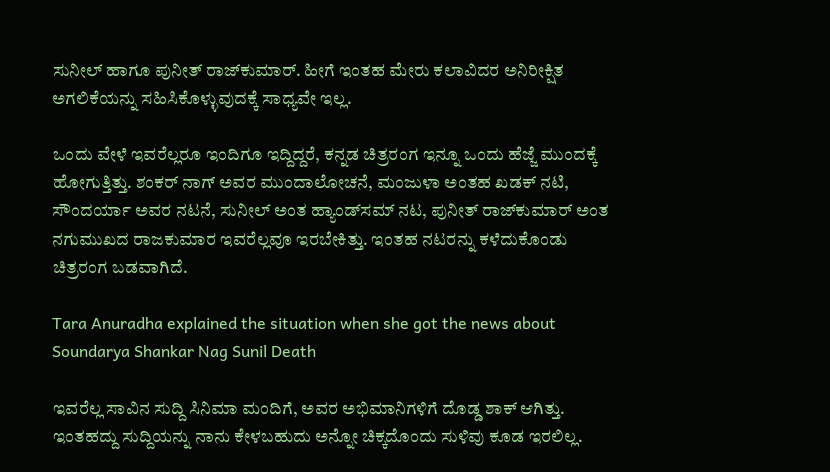ಸುನೀಲ್ ಹಾಗೂ ಪುನೀತ್ ರಾಜ್‌ಕುಮಾರ್. ಹೀಗೆ ಇಂತಹ ಮೇರು ಕಲಾವಿದರ ಅನಿರೀಕ್ಷಿತ ಅಗಲಿಕೆಯನ್ನು ಸಹಿಸಿಕೊಳ್ಳುವುದಕ್ಕೆ ಸಾಧ್ಯವೇ ಇಲ್ಲ.

ಒಂದು ವೇಳೆ ಇವರೆಲ್ಲರೂ ಇಂದಿಗೂ ಇದ್ದಿದ್ದರೆ, ಕನ್ನಡ ಚಿತ್ರರಂಗ ಇನ್ನೂ ಒಂದು ಹೆಜ್ಜೆ ಮುಂದಕ್ಕೆ ಹೋಗುತ್ತಿತ್ತು. ಶಂಕರ್‌ ನಾಗ್ ಅವರ ಮುಂದಾಲೋಚನೆ, ಮಂಜುಳಾ ಅಂತಹ ಖಡಕ್ ನಟಿ, ಸೌಂದರ್ಯಾ ಅವರ ನಟನೆ, ಸುನೀಲ್ ಅಂತ ಹ್ಯಾಂಡ್‌ಸಮ್ ನಟ, ಪುನೀತ್ ರಾಜ್‌ಕುಮಾರ್ ಅಂತ ನಗುಮುಖದ ರಾಜಕುಮಾರ ಇವರೆಲ್ಲವೂ ಇರಬೇಕಿತ್ತು. ಇಂತಹ ನಟರನ್ನು ಕಳೆದುಕೊಂಡು ಚಿತ್ರರಂಗ ಬಡವಾಗಿದೆ.

Tara Anuradha explained the situation when she got the news about Soundarya Shankar Nag Sunil Death

ಇವರೆಲ್ಲ ಸಾವಿನ ಸುದ್ದಿ ಸಿನಿಮಾ ಮಂದಿಗೆ, ಅವರ ಅಭಿಮಾನಿಗಳಿಗೆ ದೊಡ್ಡ ಶಾಕ್ ಆಗಿತ್ತು. ಇಂತಹದ್ದು ಸುದ್ದಿಯನ್ನು ನಾನು ಕೇಳಬಹುದು ಅನ್ನೋ ಚಿಕ್ಕದೊಂದು ಸುಳಿವು ಕೂಡ ಇರಲಿಲ್ಲ.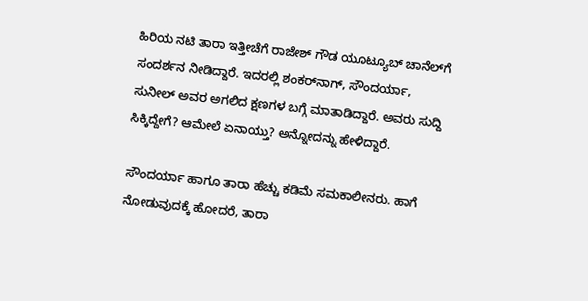ಹಿರಿಯ ನಟಿ ತಾರಾ ಇತ್ತೀಚೆಗೆ ರಾಜೇಶ್ ಗೌಡ ಯೂಟ್ಯೂಬ್ ಚಾನೆಲ್‌ಗೆ ಸಂದರ್ಶನ ನೀಡಿದ್ದಾರೆ. ಇದರಲ್ಲಿ ಶಂಕರ್‌ನಾಗ್, ಸೌಂದರ್ಯಾ, ಸುನೀಲ್ ಅವರ ಅಗಲಿದ ಕ್ಷಣಗಳ ಬಗ್ಗೆ ಮಾತಾಡಿದ್ದಾರೆ. ಅವರು ಸುದ್ದಿ ಸಿಕ್ಕಿದ್ದೇಗೆ? ಆಮೇಲೆ ಏನಾಯ್ತು? ಅನ್ನೋದನ್ನು ಹೇಳಿದ್ದಾರೆ.

ಸೌಂದರ್ಯಾ ಹಾಗೂ ತಾರಾ ಹೆಚ್ಚು ಕಡಿಮೆ ಸಮಕಾಲೀನರು. ಹಾಗೆ ನೋಡುವುದಕ್ಕೆ ಹೋದರೆ, ತಾರಾ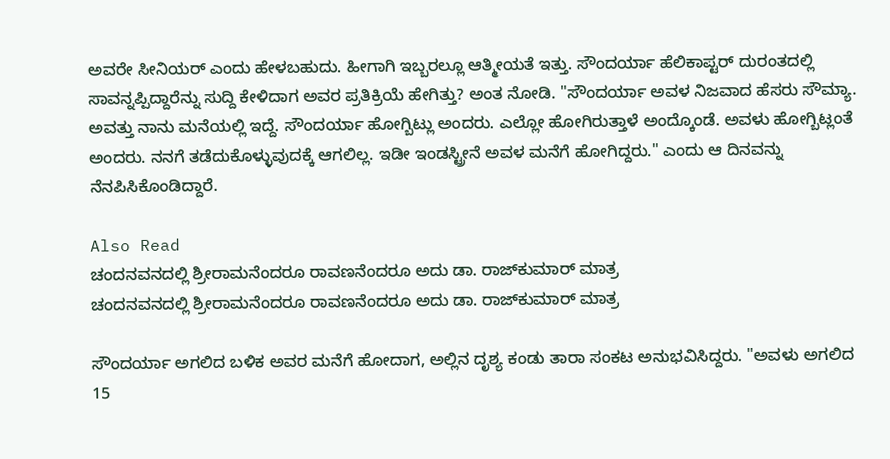ಅವರೇ ಸೀನಿಯರ್ ಎಂದು ಹೇಳಬಹುದು. ಹೀಗಾಗಿ ಇಬ್ಬರಲ್ಲೂ ಆತ್ಮೀಯತೆ ಇತ್ತು. ಸೌಂದರ್ಯಾ ಹೆಲಿಕಾಪ್ಟರ್ ದುರಂತದಲ್ಲಿ ಸಾವನ್ನಪ್ಪಿದ್ದಾರೆನ್ನು ಸುದ್ದಿ ಕೇಳಿದಾಗ ಅವರ ಪ್ರತಿಕ್ರಿಯೆ ಹೇಗಿತ್ತು? ಅಂತ ನೋಡಿ. "ಸೌಂದರ್ಯಾ ಅವಳ ನಿಜವಾದ ಹೆಸರು ಸೌಮ್ಯಾ. ಅವತ್ತು ನಾನು ಮನೆಯಲ್ಲಿ ಇದ್ದೆ. ಸೌಂದರ್ಯಾ ಹೋಗ್ಬಿಟ್ಲು ಅಂದರು. ಎಲ್ಲೋ ಹೋಗಿರುತ್ತಾಳೆ ಅಂದ್ಕೊಂಡೆ. ಅವಳು ಹೋಗ್ಬಿಟ್ಲಂತೆ ಅಂದರು. ನನಗೆ ತಡೆದುಕೊಳ್ಳುವುದಕ್ಕೆ ಆಗಲಿಲ್ಲ. ಇಡೀ ಇಂಡಸ್ಟ್ರೀನೆ ಅವಳ ಮನೆಗೆ ಹೋಗಿದ್ದರು." ಎಂದು ಆ ದಿನವನ್ನು ನೆನಪಿಸಿಕೊಂಡಿದ್ದಾರೆ.

Also Read
ಚಂದನವನದಲ್ಲಿ ಶ್ರೀರಾಮನೆಂದರೂ ರಾವಣನೆಂದರೂ ಅದು ಡಾ. ರಾಜ್‌ಕುಮಾರ್ ಮಾತ್ರ
ಚಂದನವನದಲ್ಲಿ ಶ್ರೀರಾಮನೆಂದರೂ ರಾವಣನೆಂದರೂ ಅದು ಡಾ. ರಾಜ್‌ಕುಮಾರ್ ಮಾತ್ರ

ಸೌಂದರ್ಯಾ ಅಗಲಿದ ಬಳಿಕ ಅವರ ಮನೆಗೆ ಹೋದಾಗ, ಅಲ್ಲಿನ ದೃಶ್ಯ ಕಂಡು ತಾರಾ ಸಂಕಟ ಅನುಭವಿಸಿದ್ದರು. "ಅವಳು ಅಗಲಿದ 15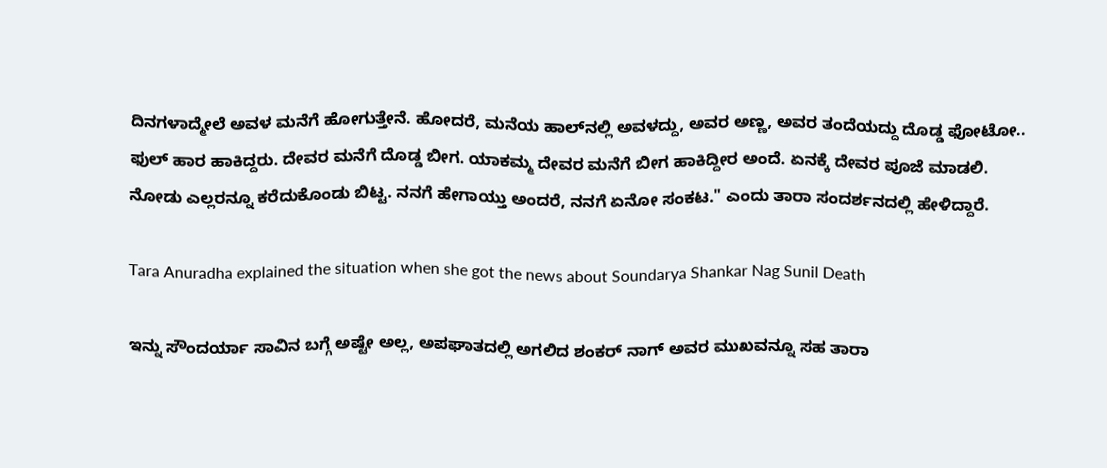ದಿನಗಳಾದ್ಮೇಲೆ ಅವಳ ಮನೆಗೆ ಹೋಗುತ್ತೇನೆ. ಹೋದರೆ, ಮನೆಯ ಹಾಲ್‌ನಲ್ಲಿ ಅವಳದ್ದು, ಅವರ ಅಣ್ಣ, ಅವರ ತಂದೆಯದ್ದು ದೊಡ್ಡ ಫೋಟೋ.. ಫುಲ್ ಹಾರ ಹಾಕಿದ್ದರು. ದೇವರ ಮನೆಗೆ ದೊಡ್ಡ ಬೀಗ. ಯಾಕಮ್ಮ ದೇವರ ಮನೆಗೆ ಬೀಗ ಹಾಕಿದ್ದೀರ ಅಂದೆ. ಏನಕ್ಕೆ ದೇವರ ಪೂಜೆ ಮಾಡಲಿ. ನೋಡು ಎಲ್ಲರನ್ನೂ ಕರೆದುಕೊಂಡು ಬಿಟ್ಟ. ನನಗೆ ಹೇಗಾಯ್ತು ಅಂದರೆ, ನನಗೆ ಏನೋ ಸಂಕಟ." ಎಂದು ತಾರಾ ಸಂದರ್ಶನದಲ್ಲಿ ಹೇಳಿದ್ದಾರೆ.

Tara Anuradha explained the situation when she got the news about Soundarya Shankar Nag Sunil Death

ಇನ್ನು ಸೌಂದರ್ಯಾ ಸಾವಿನ ಬಗ್ಗೆ ಅಷ್ಟೇ ಅಲ್ಲ, ಅಪಘಾತದಲ್ಲಿ ಅಗಲಿದ ಶಂಕರ್ ನಾಗ್ ಅವರ ಮುಖವನ್ನೂ ಸಹ ತಾರಾ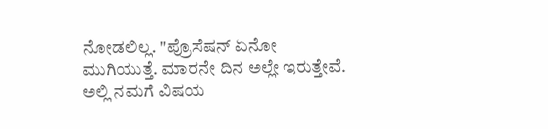ನೋಡಲಿಲ್ಲ. "ಪ್ರೊಸೆಷನ್ ಏನೋ ಮುಗಿಯುತ್ತೆ. ಮಾರನೇ ದಿನ ಅಲ್ಲೇ ಇರುತ್ತೇವೆ. ಅಲ್ಲಿ ನಮಗೆ ವಿಷಯ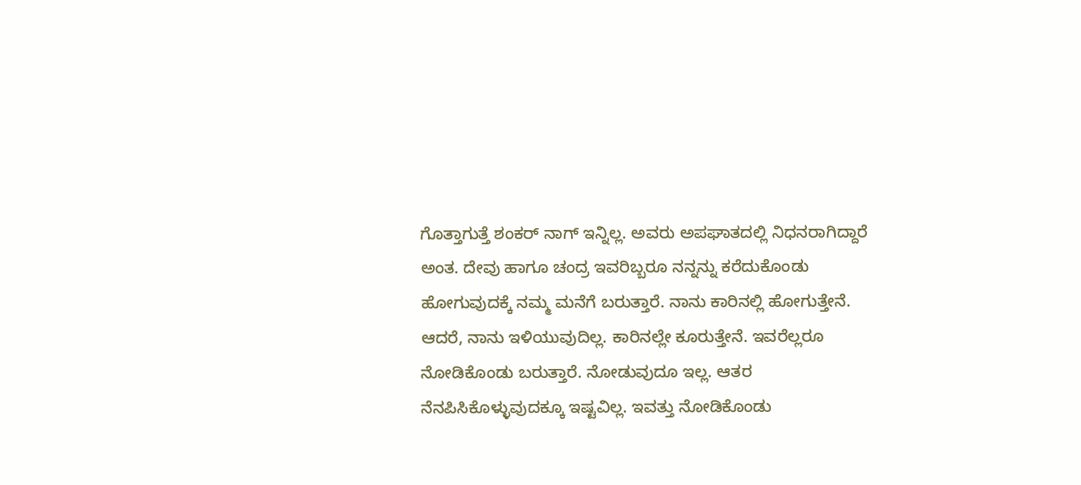ಗೊತ್ತಾಗುತ್ತೆ ಶಂಕರ್ ನಾಗ್ ಇನ್ನಿಲ್ಲ. ಅವರು ಅಪಘಾತದಲ್ಲಿ ನಿಧನರಾಗಿದ್ದಾರೆ ಅಂತ. ದೇವು ಹಾಗೂ ಚಂದ್ರ ಇವರಿಬ್ಬರೂ ನನ್ನನ್ನು ಕರೆದುಕೊಂಡು ಹೋಗುವುದಕ್ಕೆ ನಮ್ಮ ಮನೆಗೆ ಬರುತ್ತಾರೆ. ನಾನು ಕಾರಿನಲ್ಲಿ ಹೋಗುತ್ತೇನೆ. ಆದರೆ, ನಾನು ಇಳಿಯುವುದಿಲ್ಲ. ಕಾರಿನಲ್ಲೇ ಕೂರುತ್ತೇನೆ. ಇವರೆಲ್ಲರೂ ನೋಡಿಕೊಂಡು ಬರುತ್ತಾರೆ. ನೋಡುವುದೂ ಇಲ್ಲ. ಆತರ ನೆನಪಿಸಿಕೊಳ್ಳುವುದಕ್ಕೂ ಇಷ್ಟವಿಲ್ಲ. ಇವತ್ತು ನೋಡಿಕೊಂಡು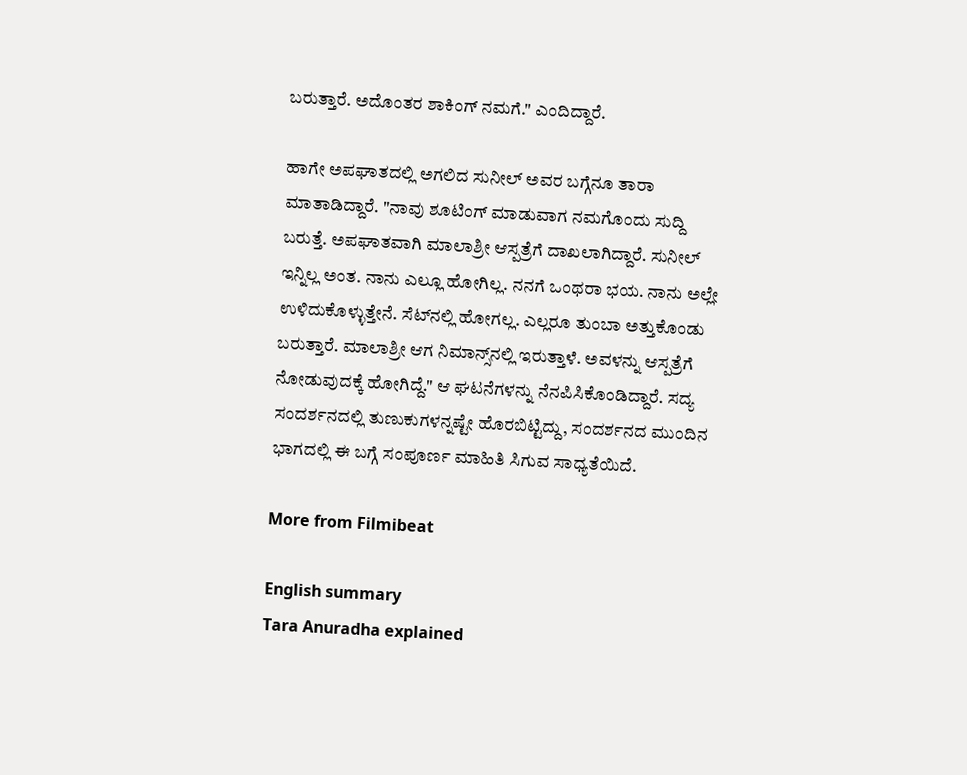ಬರುತ್ತಾರೆ. ಅದೊಂತರ ಶಾಕಿಂಗ್ ನಮಗೆ." ಎಂದಿದ್ದಾರೆ.

ಹಾಗೇ ಅಪಘಾತದಲ್ಲಿ ಅಗಲಿದ ಸುನೀಲ್ ಅವರ ಬಗ್ಗೆನೂ ತಾರಾ ಮಾತಾಡಿದ್ದಾರೆ. "ನಾವು ಶೂಟಿಂಗ್ ಮಾಡುವಾಗ ನಮಗೊಂದು ಸುದ್ದಿ ಬರುತ್ತೆ. ಅಪಘಾತವಾಗಿ ಮಾಲಾಶ್ರೀ ಆಸ್ಪತ್ರೆಗೆ ದಾಖಲಾಗಿದ್ದಾರೆ. ಸುನೀಲ್ ಇನ್ನಿಲ್ಲ ಅಂತ. ನಾನು ಎಲ್ಲೂ ಹೋಗಿಲ್ಲ. ನನಗೆ ಒಂಥರಾ ಭಯ. ನಾನು ಅಲ್ಲೇ ಉಳಿದುಕೊಳ್ಳುತ್ತೇನೆ. ಸೆಟ್‌ನಲ್ಲಿ ಹೋಗಲ್ಲ. ಎಲ್ಲರೂ ತುಂಬಾ ಅತ್ತುಕೊಂಡು ಬರುತ್ತಾರೆ. ಮಾಲಾಶ್ರೀ ಆಗ ನಿಮಾನ್ಸ್‌ನಲ್ಲಿ ಇರುತ್ತಾಳೆ. ಅವಳನ್ನು ಆಸ್ಪತ್ರೆಗೆ ನೋಡುವುದಕ್ಕೆ ಹೋಗಿದ್ದೆ." ಆ ಘಟನೆಗಳನ್ನು ನೆನಪಿಸಿಕೊಂಡಿದ್ದಾರೆ. ಸದ್ಯ ಸಂದರ್ಶನದಲ್ಲಿ ತುಣುಕುಗಳನ್ನಷ್ಟೇ ಹೊರಬಿಟ್ಟಿದ್ದು, ಸಂದರ್ಶನದ ಮುಂದಿನ ಭಾಗದಲ್ಲಿ ಈ ಬಗ್ಗೆ ಸಂಪೂರ್ಣ ಮಾಹಿತಿ ಸಿಗುವ ಸಾಧ್ಯತೆಯಿದೆ.

More from Filmibeat

English summary
Tara Anuradha explained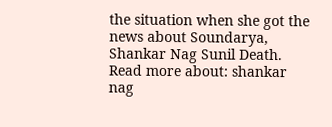the situation when she got the news about Soundarya, Shankar Nag Sunil Death.
Read more about: shankar nag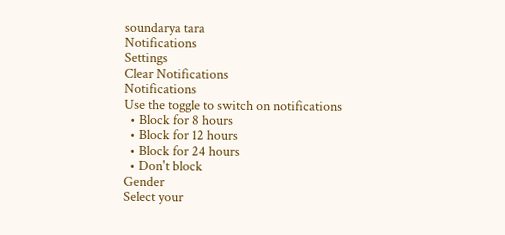soundarya tara
Notifications
Settings
Clear Notifications
Notifications
Use the toggle to switch on notifications
  • Block for 8 hours
  • Block for 12 hours
  • Block for 24 hours
  • Don't block
Gender
Select your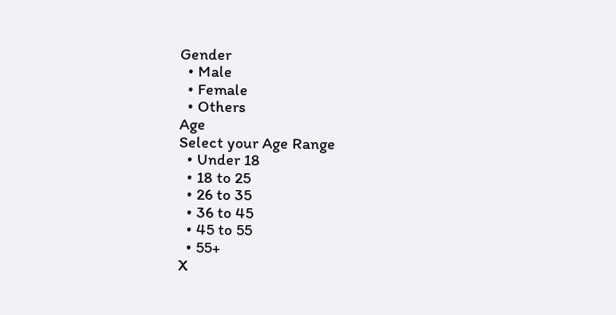Gender
  • Male
  • Female
  • Others
Age
Select your Age Range
  • Under 18
  • 18 to 25
  • 26 to 35
  • 36 to 45
  • 45 to 55
  • 55+
X